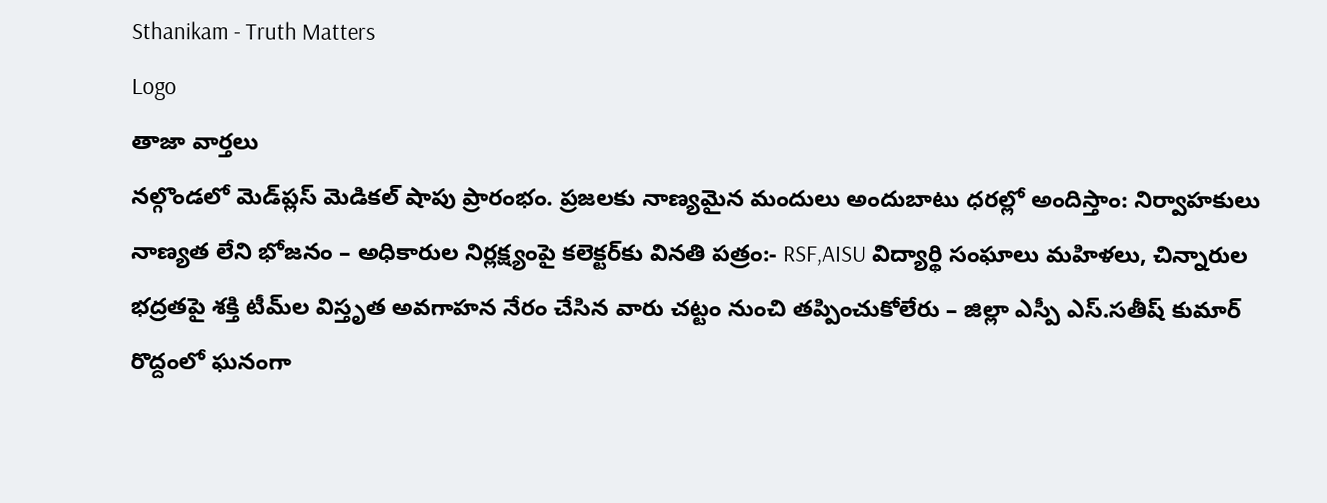Sthanikam - Truth Matters
Logo
తాజా వార్తలు
నల్గొండలో మెడ్‌ప్లస్ మెడికల్ షాపు ప్రారంభం. ప్రజలకు నాణ్యమైన మందులు అందుబాటు ధరల్లో అందిస్తాం: నిర్వాహకులు నాణ్యత లేని భోజనం – అధికారుల నిర్లక్ష్యంపై కలెక్టర్‌కు వినతి పత్రం:- RSF,AISU విద్యార్థి సంఘాలు మహిళలు, చిన్నారుల భద్రతపై శక్తి టీమ్‌ల విస్తృత అవగాహన నేరం చేసిన వారు చట్టం నుంచి తప్పించుకోలేరు – జిల్లా ఎస్పీ ఎస్.సతీష్ కుమార్ రొద్దంలో ఘనంగా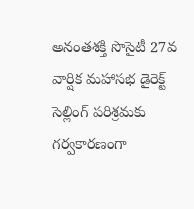అనంతశక్తి సొసైటీ 27వ వార్షిక మహాసభ డైరెక్ట్ సెల్లింగ్ పరిశ్రమకు గర్వకారణంగా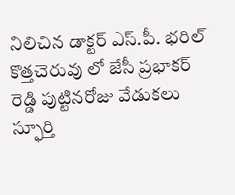నిలిచిన డాక్టర్ ఎస్.పీ. భరిల్ కొత్తచెరువు లో జేసీ ప్రభాకర్ రెడ్డి పుట్టినరోజు వేడుకలు స్ఫూర్తి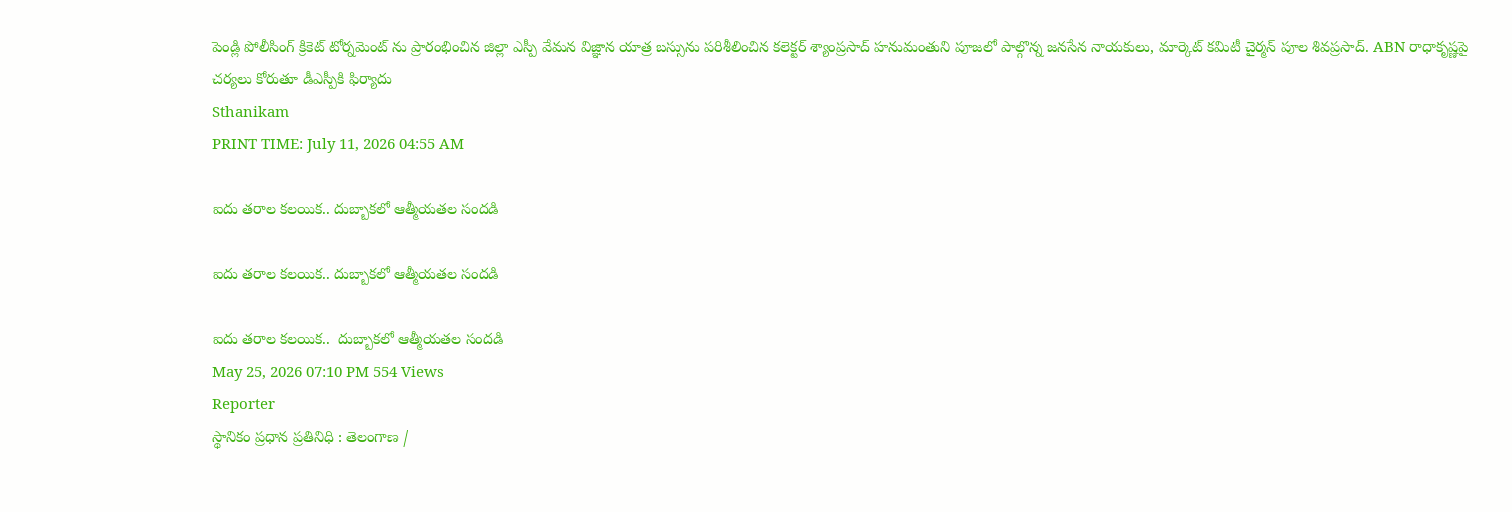పెండ్లి పోలీసింగ్ క్రికెట్ టోర్నమెంట్ ను ప్రారంభించిన జిల్లా ఎస్పీ వేమన విజ్ఞాన యాత్ర బస్సును పరిశీలించిన కలెక్టర్ శ్యాంప్రసాద్ హనుమంతుని పూజలో పాల్గొన్న జనసేన నాయకులు, మార్కెట్ కమిటీ చైర్మన్ పూల శివప్రసాద్. ABN రాధాకృష్ణపై చర్యలు కోరుతూ డీఎస్పీకి ఫిర్యాదు
Sthanikam
PRINT TIME: July 11, 2026 04:55 AM

ఐదు తరాల కలయిక.. దుబ్బాకలో ఆత్మీయతల సందడి

ఐదు తరాల కలయిక.. దుబ్బాకలో ఆత్మీయతల సందడి

ఐదు తరాల కలయిక..  దుబ్బాకలో ఆత్మీయతల సందడి
May 25, 2026 07:10 PM 554 Views
Reporter
స్థానికం ప్రధాన ప్రతినిధి : తెలంగాణ /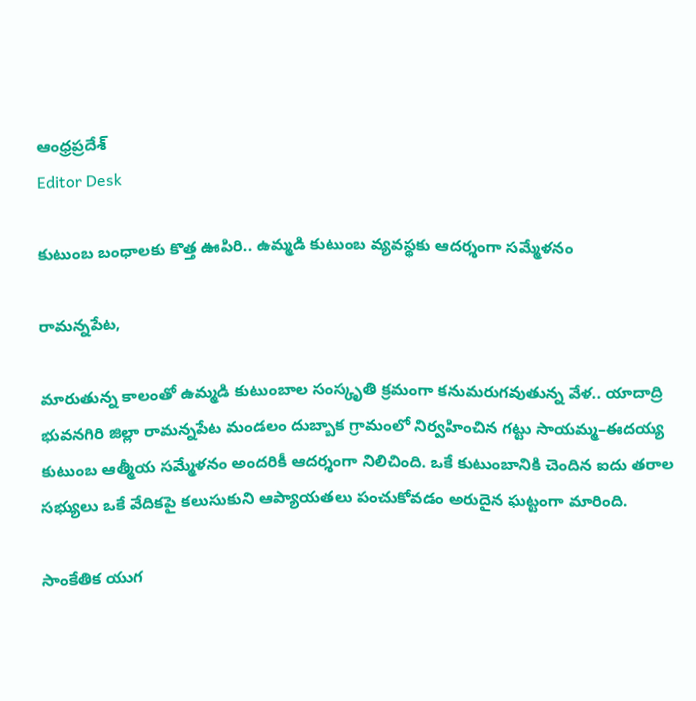ఆంధ్రప్రదేశ్
Editor Desk

కుటుంబ బంధాలకు కొత్త ఊపిరి.. ఉమ్మడి కుటుంబ వ్యవస్థకు ఆదర్శంగా సమ్మేళనం

రామన్నపేట,

మారుతున్న కాలంతో ఉమ్మడి కుటుంబాల సంస్కృతి క్రమంగా కనుమరుగవుతున్న వేళ.. యాదాద్రి భువనగిరి జిల్లా రామన్నపేట మండలం దుబ్బాక గ్రామంలో నిర్వహించిన గట్టు సాయమ్మ–ఈదయ్య కుటుంబ ఆత్మీయ సమ్మేళనం అందరికీ ఆదర్శంగా నిలిచింది. ఒకే కుటుంబానికి చెందిన ఐదు తరాల సభ్యులు ఒకే వేదికపై కలుసుకుని ఆప్యాయతలు పంచుకోవడం అరుదైన ఘట్టంగా మారింది.

సాంకేతిక యుగ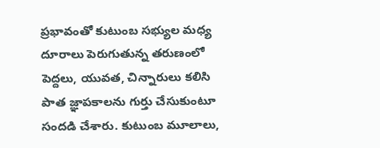ప్రభావంతో కుటుంబ సభ్యుల మధ్య దూరాలు పెరుగుతున్న తరుణంలో పెద్దలు, యువత, చిన్నారులు కలిసి పాత జ్ఞాపకాలను గుర్తు చేసుకుంటూ సందడి చేశారు. కుటుంబ మూలాలు,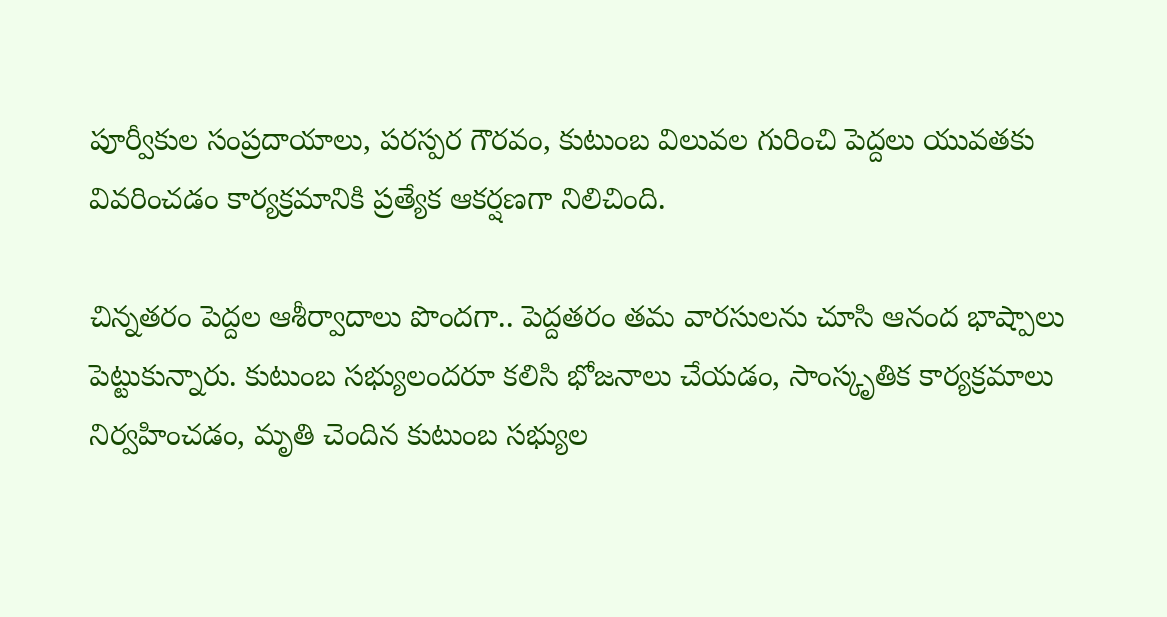పూర్వీకుల సంప్రదాయాలు, పరస్పర గౌరవం, కుటుంబ విలువల గురించి పెద్దలు యువతకు వివరించడం కార్యక్రమానికి ప్రత్యేక ఆకర్షణగా నిలిచింది.

చిన్నతరం పెద్దల ఆశీర్వాదాలు పొందగా.. పెద్దతరం తమ వారసులను చూసి ఆనంద భాష్పాలు పెట్టుకున్నారు. కుటుంబ సభ్యులందరూ కలిసి భోజనాలు చేయడం, సాంస్కృతిక కార్యక్రమాలు నిర్వహించడం, మృతి చెందిన కుటుంబ సభ్యుల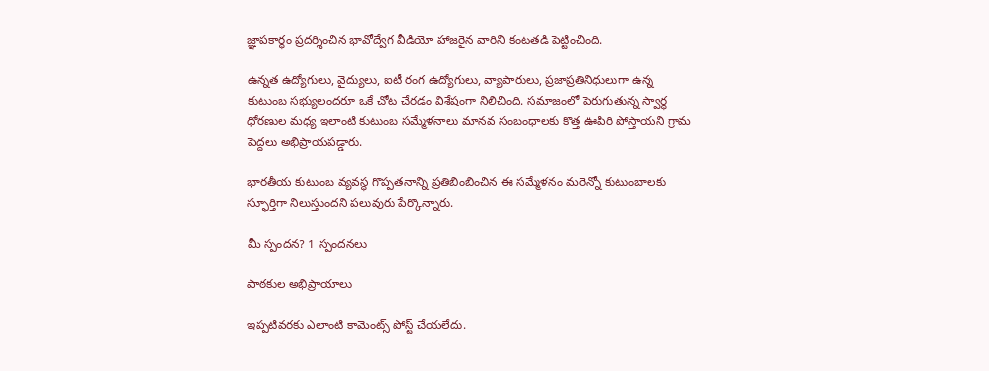జ్ఞాపకార్థం ప్రదర్శించిన భావోద్వేగ వీడియో హాజరైన వారిని కంటతడి పెట్టించింది.

ఉన్నత ఉద్యోగులు, వైద్యులు, ఐటీ రంగ ఉద్యోగులు, వ్యాపారులు, ప్రజాప్రతినిధులుగా ఉన్న కుటుంబ సభ్యులందరూ ఒకే చోట చేరడం విశేషంగా నిలిచింది. సమాజంలో పెరుగుతున్న స్వార్థ ధోరణుల మధ్య ఇలాంటి కుటుంబ సమ్మేళనాలు మానవ సంబంధాలకు కొత్త ఊపిరి పోస్తాయని గ్రామ పెద్దలు అభిప్రాయపడ్డారు.

భారతీయ కుటుంబ వ్యవస్థ గొప్పతనాన్ని ప్రతిబింబించిన ఈ సమ్మేళనం మరెన్నో కుటుంబాలకు స్ఫూర్తిగా నిలుస్తుందని పలువురు పేర్కొన్నారు.

మీ స్పందన? 1 స్పందనలు

పాఠకుల అభిప్రాయాలు

ఇప్పటివరకు ఎలాంటి కామెంట్స్ పోస్ట్ చేయలేదు.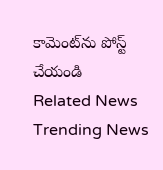కామెంట్‌ను పోస్ట్ చేయండి
Related News
Trending News